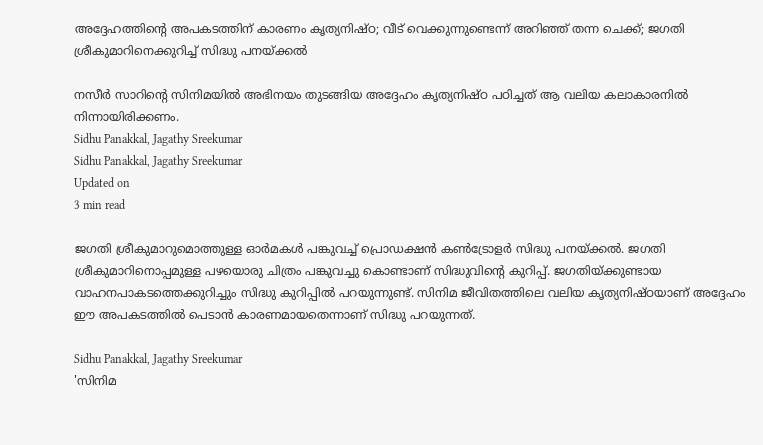അദ്ദേഹത്തിന്റെ അപകടത്തിന് കാരണം കൃത്യനിഷ്ഠ; വീട് വെക്കുന്നുണ്ടെന്ന് അറിഞ്ഞ് തന്ന ചെക്ക്; ജഗതി ശ്രീകുമാറിനെക്കുറിച്ച് സിദ്ധു പനയ്ക്കല്‍

നസീര്‍ സാറിന്റെ സിനിമയില്‍ അഭിനയം തുടങ്ങിയ അദ്ദേഹം കൃത്യനിഷ്ഠ പഠിച്ചത് ആ വലിയ കലാകാരനില്‍ നിന്നായിരിക്കണം.
Sidhu Panakkal, Jagathy Sreekumar
Sidhu Panakkal, Jagathy Sreekumar
Updated on
3 min read

ജഗതി ശ്രീകുമാറുമൊത്തുള്ള ഓര്‍മകള്‍ പങ്കുവച്ച് പ്രൊഡക്ഷന്‍ കണ്‍ട്രോളര്‍ സിദ്ധു പനയ്ക്കല്‍. ജഗതി ശ്രീകുമാറിനൊപ്പമുള്ള പഴയൊരു ചിത്രം പങ്കുവച്ചു കൊണ്ടാണ് സിദ്ധുവിന്റെ കുറിപ്പ്. ജഗതിയ്ക്കുണ്ടായ വാഹനപാകടത്തെക്കുറിച്ചും സിദ്ധു കുറിപ്പില്‍ പറയുന്നുണ്ട്. സിനിമ ജീവിതത്തിലെ വലിയ കൃത്യനിഷ്ഠയാണ് അദ്ദേഹം ഈ അപകടത്തില്‍ പെടാന്‍ കാരണമായതെന്നാണ് സിദ്ധു പറയുന്നത്.

Sidhu Panakkal, Jagathy Sreekumar
'സിനിമ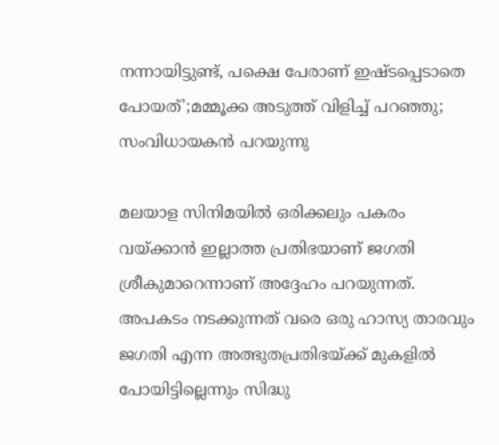നന്നായിട്ടുണ്ട്, പക്ഷെ പേരാണ് ഇഷ്ടപ്പെടാതെ പോയത്';മമ്മൂക്ക അടുത്ത് വിളിച്ച് പറഞ്ഞു; സംവിധായകന്‍ പറയുന്നു

മലയാള സിനിമയില്‍ ഒരിക്കലും പകരം വയ്ക്കാന്‍ ഇല്ലാത്ത പ്രതിഭയാണ് ജഗതി ശ്രീകുമാറെന്നാണ് അദ്ദേഹം പറയുന്നത്. അപകടം നടക്കുന്നത് വരെ ഒരു ഹാസ്യ താരവും ജഗതി എന്ന അത്ഭുതപ്രതിഭയ്ക്ക് മുകളില്‍ പോയിട്ടില്ലെന്നും സിദ്ധു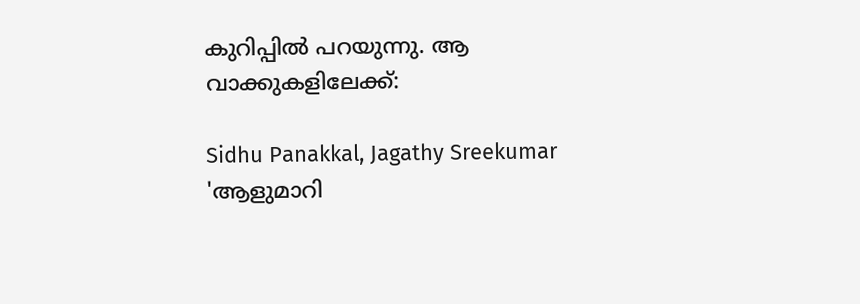കുറിപ്പില്‍ പറയുന്നു. ആ വാക്കുകളിലേക്ക്:

Sidhu Panakkal, Jagathy Sreekumar
'ആളുമാറി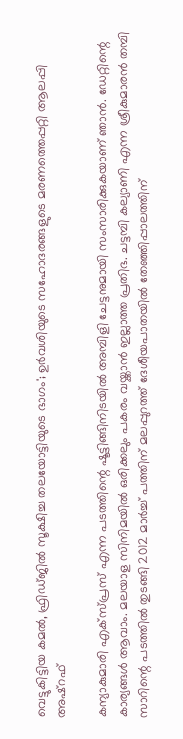വെട്ടുകിട്ടിയ കമല്‍, ഫ്രിഡ്ജില്‍ സൂക്ഷിച്ച തലയോട്ടിയുടെ ഭാഗം'; ഉര്‍വശിയുടെ സഹോദരങ്ങളുടെ മരണത്തെപ്പറ്റി ആലപ്പി അഷ്‌റഫ്

കന്യാകുമാരി എക്‌സ്പ്രസ് എന്ന പടത്തിന്റെ ഷൂട്ടിങ്ങിനിടയില്‍ അമ്പിളി ചേട്ടനുമായി സംസാരിക്കുകയാണ് ഞാന്‍. ഡേറ്റിന്റെ കാര്യങ്ങള്‍ ആവാം. മലയാള സിനിമയില്‍ ഒരിക്കലും പകരം വയ്ക്കാന്‍ ഇല്ലാത്ത പ്രതിഭ. ചട്ടമ്പി കല്യാണി എന്ന ശ്രീകുമാരന്‍ തമ്പി സാറിന്റെ പടത്തില്‍ തുടങ്ങി 2012 മാര്‍ച്ച് പത്തിന് മലപ്പുറത്ത് ദേശീയപാതയില്‍ തേഞ്ഞിപ്പാലത്തിന്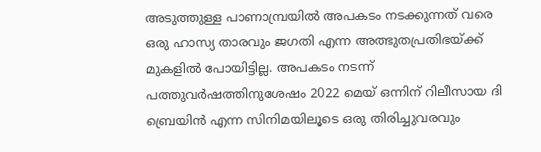അടുത്തുള്ള പാണാമ്പ്രയില്‍ അപകടം നടക്കുന്നത് വരെ ഒരു ഹാസ്യ താരവും ജഗതി എന്ന അത്ഭുതപ്രതിഭയ്ക്ക് മുകളില്‍ പോയിട്ടില്ല. അപകടം നടന്ന് പത്തുവര്‍ഷത്തിനുശേഷം 2022 മെയ് ഒന്നിന് റിലീസായ ദി ബ്രെയിന്‍ എന്ന സിനിമയിലൂടെ ഒരു തിരിച്ചുവരവും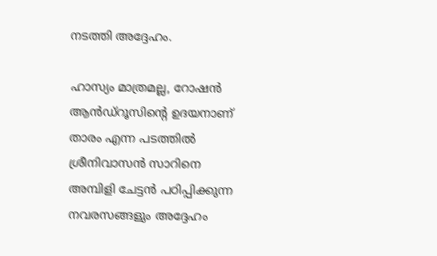നടത്തി അദ്ദേഹം.

ഹാസ്യം മാത്രമല്ല, റോഷന്‍ ആന്‍ഡ്‌റൂസിന്റെ ഉദയനാണ് താരം എന്ന പടത്തില്‍ ശ്രീനിവാസന്‍ സാറിനെ അമ്പിളി ചേട്ടന്‍ പഠിപ്പിക്കുന്ന നവരസങ്ങളും അദ്ദേഹം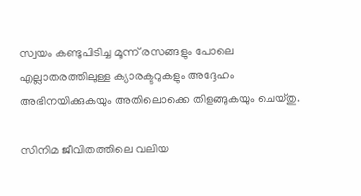സ്വയം കണ്ടുപിടിച്ച മൂന്ന് രസങ്ങളും പോലെ എല്ലാതരത്തിലുള്ള ക്യാരക്ടറുകളും അദ്ദേഹം അഭിനയിക്കുകയും അതിലൊക്കെ തിളങ്ങുകയും ചെയ്തു.

സിനിമ ജീവിതത്തിലെ വലിയ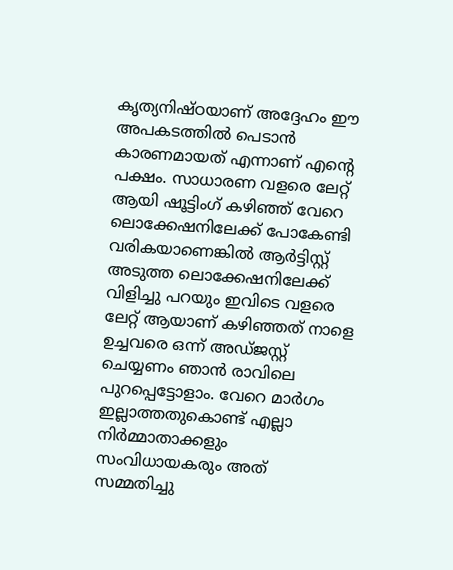കൃത്യനിഷ്ഠയാണ് അദ്ദേഹം ഈ അപകടത്തില്‍ പെടാന്‍ കാരണമായത് എന്നാണ് എന്റെ പക്ഷം. സാധാരണ വളരെ ലേറ്റ് ആയി ഷൂട്ടിംഗ് കഴിഞ്ഞ് വേറെ ലൊക്കേഷനിലേക്ക് പോകേണ്ടി വരികയാണെങ്കില്‍ ആര്‍ട്ടിസ്റ്റ് അടുത്ത ലൊക്കേഷനിലേക്ക് വിളിച്ചു പറയും ഇവിടെ വളരെ ലേറ്റ് ആയാണ് കഴിഞ്ഞത് നാളെ ഉച്ചവരെ ഒന്ന് അഡ്ജസ്റ്റ് ചെയ്യണം ഞാന്‍ രാവിലെ പുറപ്പെട്ടോളാം. വേറെ മാര്‍ഗം ഇല്ലാത്തതുകൊണ്ട് എല്ലാ നിര്‍മ്മാതാക്കളും സംവിധായകരും അത് സമ്മതിച്ചു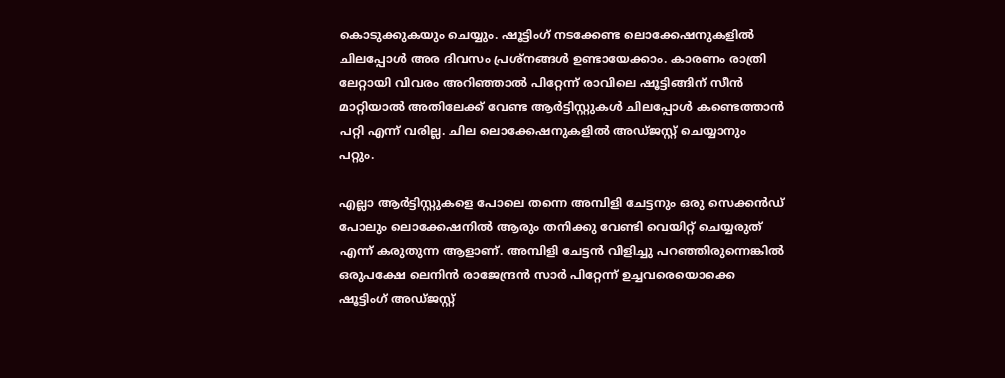കൊടുക്കുകയും ചെയ്യും. ഷൂട്ടിംഗ് നടക്കേണ്ട ലൊക്കേഷനുകളില്‍ ചിലപ്പോള്‍ അര ദിവസം പ്രശ്‌നങ്ങള്‍ ഉണ്ടായേക്കാം. കാരണം രാത്രി ലേറ്റായി വിവരം അറിഞ്ഞാല്‍ പിറ്റേന്ന് രാവിലെ ഷൂട്ടിങ്ങിന് സീന്‍ മാറ്റിയാല്‍ അതിലേക്ക് വേണ്ട ആര്‍ട്ടിസ്റ്റുകള്‍ ചിലപ്പോള്‍ കണ്ടെത്താന്‍ പറ്റി എന്ന് വരില്ല. ചില ലൊക്കേഷനുകളില്‍ അഡ്ജസ്റ്റ് ചെയ്യാനും പറ്റും.

എല്ലാ ആര്‍ട്ടിസ്റ്റുകളെ പോലെ തന്നെ അമ്പിളി ചേട്ടനും ഒരു സെക്കന്‍ഡ് പോലും ലൊക്കേഷനില്‍ ആരും തനിക്കു വേണ്ടി വെയിറ്റ് ചെയ്യരുത് എന്ന് കരുതുന്ന ആളാണ്. അമ്പിളി ചേട്ടന്‍ വിളിച്ചു പറഞ്ഞിരുന്നെങ്കില്‍ ഒരുപക്ഷേ ലെനിന്‍ രാജേന്ദ്രന്‍ സാര്‍ പിറ്റേന്ന് ഉച്ചവരെയൊക്കെ ഷൂട്ടിംഗ് അഡ്ജസ്റ്റ്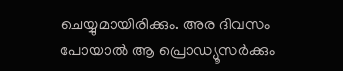ചെയ്യുമായിരിക്കും. അര ദിവസം പോയാല്‍ ആ പ്രൊഡ്യൂസര്‍ക്കും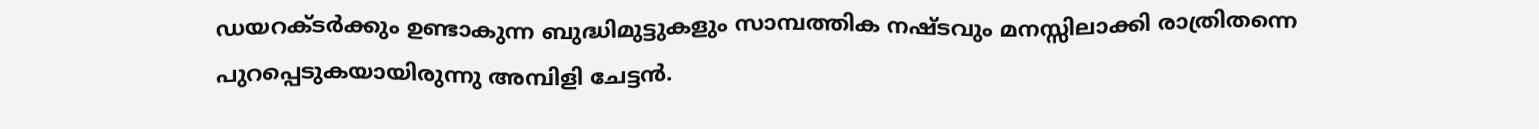ഡയറക്ടര്‍ക്കും ഉണ്ടാകുന്ന ബുദ്ധിമുട്ടുകളും സാമ്പത്തിക നഷ്ടവും മനസ്സിലാക്കി രാത്രിതന്നെ പുറപ്പെടുകയായിരുന്നു അമ്പിളി ചേട്ടന്‍.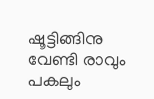ഷൂട്ടിങ്ങിനു വേണ്ടി രാവും പകലും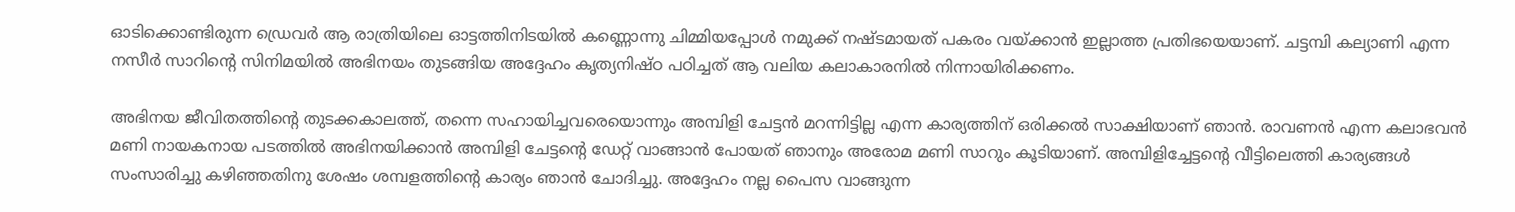ഓടിക്കൊണ്ടിരുന്ന ഡ്രെവർ ആ രാത്രിയിലെ ഓട്ടത്തിനിടയില്‍ കണ്ണൊന്നു ചിമ്മിയപ്പോള്‍ നമുക്ക് നഷ്ടമായത് പകരം വയ്ക്കാന്‍ ഇല്ലാത്ത പ്രതിഭയെയാണ്. ചട്ടമ്പി കല്യാണി എന്ന നസീര്‍ സാറിന്റെ സിനിമയില്‍ അഭിനയം തുടങ്ങിയ അദ്ദേഹം കൃത്യനിഷ്ഠ പഠിച്ചത് ആ വലിയ കലാകാരനില്‍ നിന്നായിരിക്കണം.

അഭിനയ ജീവിതത്തിന്റെ തുടക്കകാലത്ത്, തന്നെ സഹായിച്ചവരെയൊന്നും അമ്പിളി ചേട്ടന്‍ മറന്നിട്ടില്ല എന്ന കാര്യത്തിന് ഒരിക്കല്‍ സാക്ഷിയാണ് ഞാന്‍. രാവണന്‍ എന്ന കലാഭവന്‍ മണി നായകനായ പടത്തില്‍ അഭിനയിക്കാന്‍ അമ്പിളി ചേട്ടന്റെ ഡേറ്റ് വാങ്ങാന്‍ പോയത് ഞാനും അരോമ മണി സാറും കൂടിയാണ്. അമ്പിളിച്ചേട്ടന്റെ വീട്ടിലെത്തി കാര്യങ്ങള്‍ സംസാരിച്ചു കഴിഞ്ഞതിനു ശേഷം ശമ്പളത്തിന്റെ കാര്യം ഞാന്‍ ചോദിച്ചു. അദ്ദേഹം നല്ല പൈസ വാങ്ങുന്ന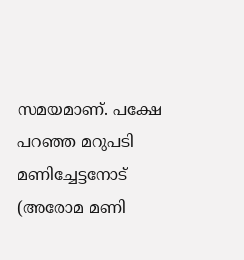സമയമാണ്. പക്ഷേ പറഞ്ഞ മറുപടി മണിച്ചേട്ടനോട് (അരോമ മണി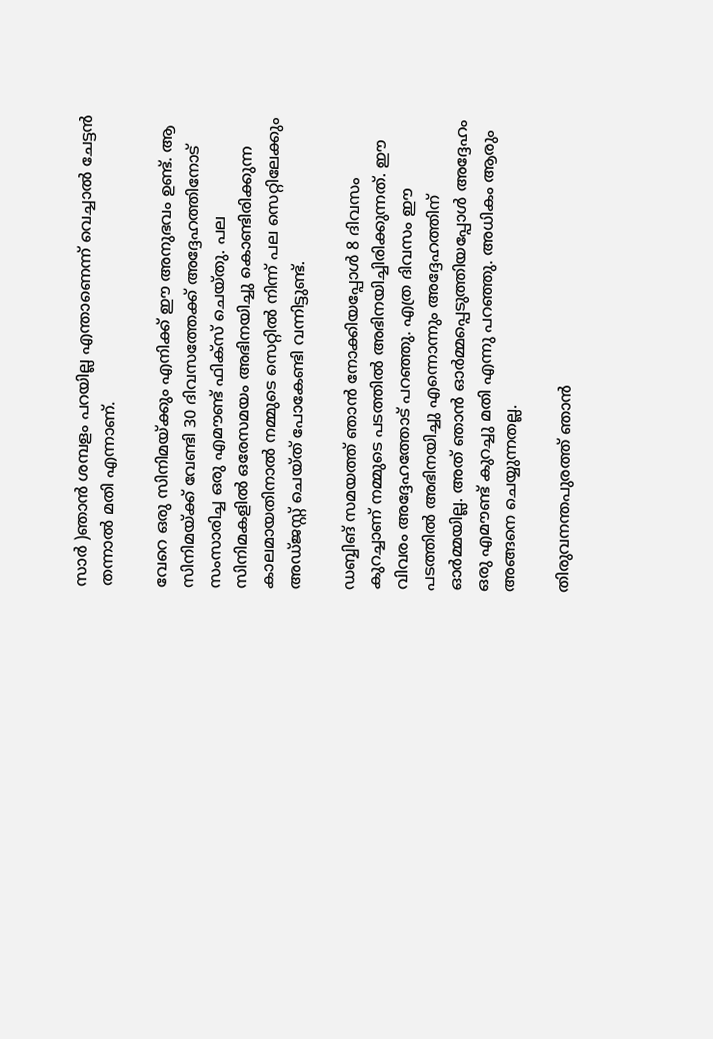സാര്‍ )ഞാന്‍ ശമ്പളം പറയില്ല എന്താണെന്ന് വെച്ചാല്‍ ചേട്ടന്‍ തന്നാല്‍ മതി എന്നാണ്.

വേറെ ഒരു സിനിമയ്ക്കും എനിക്ക് ഈ അനുഭവം ഉണ്ട്. ആ സിനിമയ്ക്ക് വേണ്ടി 30 ദിവസത്തേക്ക് അദ്ദേഹത്തിനോട് സംസാരിച്ച ഒരു എമൗണ്ട് ഫിക്‌സ് ചെയ്തു. പല സിനിമകളില്‍ ഒരേസമയം അഭിനയിച്ചു കൊണ്ടിരിക്കുന്ന കാലമായതിനാല്‍ നമ്മുടെ സെറ്റില്‍ നിന്ന് പല സെറ്റിലേക്കും അഡ്ജസ്റ്റ് ചെയ്ത് പോകേണ്ടി വന്നിട്ടുണ്ട്.

ഡബ്ബിങ് സമയത്ത് ഞാന്‍ നോക്കിയപ്പോള്‍ 8 ദിവസം കുറച്ചാണ് നമ്മുടെ പടത്തില്‍ അഭിനയിച്ചിരിക്കുന്നത്. ഈ വിവരം അദ്ദേഹത്തോട് പറഞ്ഞു. എത്ര ദിവസം ഈ പടത്തില്‍ അഭിനയിച്ചു എന്നൊന്നും അദ്ദേഹത്തിന് ഓര്‍മ്മയില്ല. അത് ഞാന്‍ ഓര്‍മ്മപ്പെടുത്തിയപ്പോള്‍ അദ്ദേഹം ഒരു എമൗണ്ട് കുറച്ചു മതി എന്നു പറഞ്ഞു. അധികം ആരും അങ്ങനെ ചെയ്യുന്നതല്ല.

തിരുവനന്തപുരത്ത് ഞാന്‍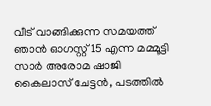വീട് വാങ്ങിക്കുന്ന സമയത്ത് ഞാന്‍ ഓഗസ്റ്റ് 15 എന്ന മമ്മൂട്ടി സാര്‍ അരോമ ഷാജി കൈലാസ് ചേട്ടന്‍, പടത്തില്‍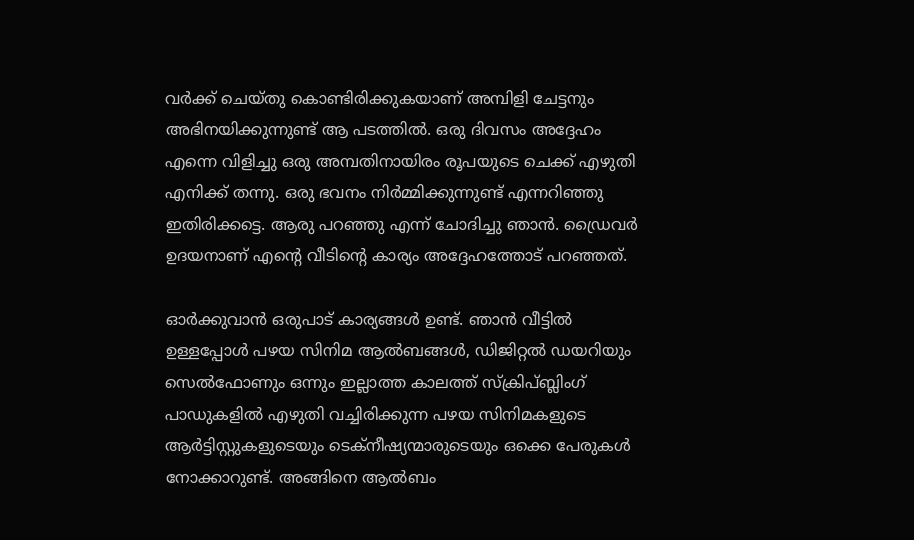വര്‍ക്ക് ചെയ്തു കൊണ്ടിരിക്കുകയാണ് അമ്പിളി ചേട്ടനും അഭിനയിക്കുന്നുണ്ട് ആ പടത്തില്‍. ഒരു ദിവസം അദ്ദേഹം എന്നെ വിളിച്ചു ഒരു അമ്പതിനായിരം രൂപയുടെ ചെക്ക് എഴുതി എനിക്ക് തന്നു. ഒരു ഭവനം നിര്‍മ്മിക്കുന്നുണ്ട് എന്നറിഞ്ഞു ഇതിരിക്കട്ടെ. ആരു പറഞ്ഞു എന്ന് ചോദിച്ചു ഞാന്‍. ഡ്രൈവര്‍ ഉദയനാണ് എന്റെ വീടിന്റെ കാര്യം അദ്ദേഹത്തോട് പറഞ്ഞത്.

ഓര്‍ക്കുവാന്‍ ഒരുപാട് കാര്യങ്ങള്‍ ഉണ്ട്. ഞാന്‍ വീട്ടില്‍ ഉള്ളപ്പോള്‍ പഴയ സിനിമ ആല്‍ബങ്ങള്‍, ഡിജിറ്റല്‍ ഡയറിയും സെല്‍ഫോണും ഒന്നും ഇല്ലാത്ത കാലത്ത് സ്‌ക്രിപ്ബ്ലിംഗ് പാഡുകളില്‍ എഴുതി വച്ചിരിക്കുന്ന പഴയ സിനിമകളുടെ ആര്‍ട്ടിസ്റ്റുകളുടെയും ടെക്‌നീഷ്യന്മാരുടെയും ഒക്കെ പേരുകള്‍ നോക്കാറുണ്ട്. അങ്ങിനെ ആല്‍ബം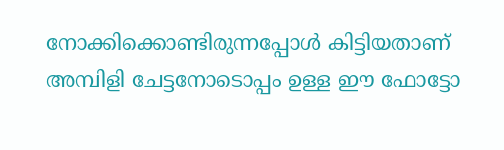നോക്കിക്കൊണ്ടിരുന്നപ്പോള്‍ കിട്ടിയതാണ് അമ്പിളി ചേട്ടനോടൊപ്പം ഉള്ള ഈ ഫോട്ടോ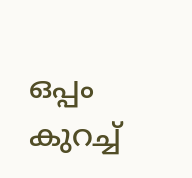ഒപ്പം കുറച്ച്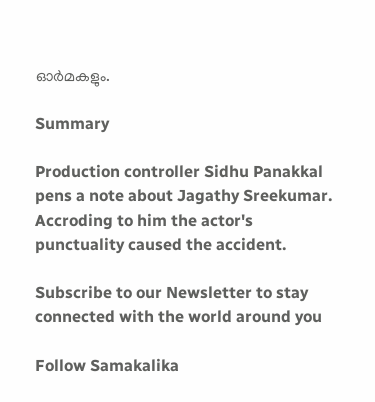ഓര്‍മകളും.

Summary

Production controller Sidhu Panakkal pens a note about Jagathy Sreekumar. Accroding to him the actor's punctuality caused the accident.

Subscribe to our Newsletter to stay connected with the world around you

Follow Samakalika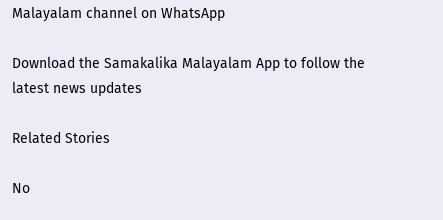Malayalam channel on WhatsApp

Download the Samakalika Malayalam App to follow the latest news updates

Related Stories

No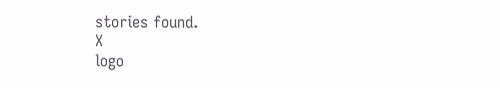stories found.
X
logo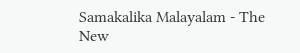Samakalika Malayalam - The New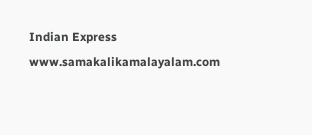Indian Express
www.samakalikamalayalam.com